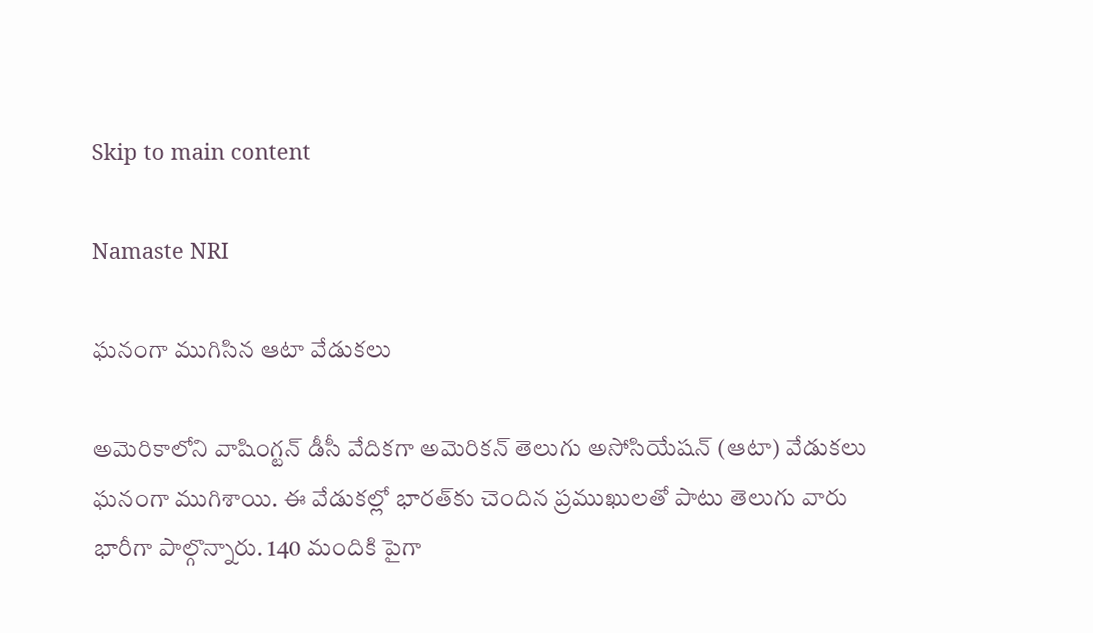Skip to main content

Namaste NRI

ఘనంగా ముగిసిన ఆటా వేడుకలు

అమెరికాలోని వాషింగ్టన్‌ డీసీ వేదికగా అమెరికన్‌ తెలుగు అసోసియేషన్‌ (ఆటా) వేడుకలు ఘనంగా ముగిశాయి. ఈ వేడుకల్లో భారత్‌కు చెందిన ప్రముఖులతో పాటు తెలుగు వారు భారీగా పాల్గొన్నారు. 140 మందికి పైగా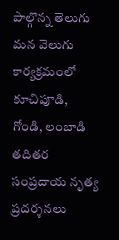పాల్గొన్న తెలుగు మన వెలుగు కార్యక్రమంలో కూచిపూడి, గోండి, లంబాడి తదితర సంప్రదాయ నృత్య ప్రదర్శనలు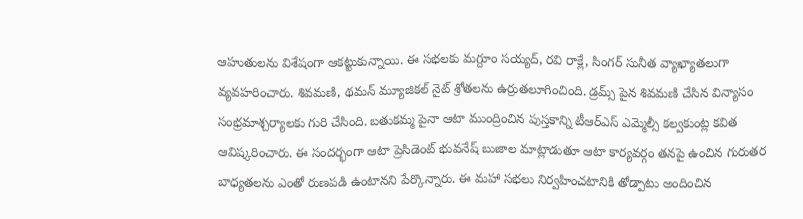ఆహుతులను విశేషంగా ఆకట్టుకున్నాయి. ఈ సభలకు మగ్దూం సయ్యద్‌, రవి రాక్లే, సింగర్‌ సునీత వ్యాఖ్యాతలుగా వ్యవహరించారు. శివమణి, థమన్‌ మ్యూజికల్‌ నైట్‌ శ్రోతలను ఉర్రుతలూగించింది. డ్రమ్స్‌ పైన శివమణి చేసిన విన్యాసం సంభ్రమాశ్చర్యాలకు గురి చేసింది. బతుకమ్మ పైనా ఆటా ముంద్రించిన పుస్తకాన్ని టీఆర్‌ఎస్‌ ఎమ్మెల్సీ కల్వకుంట్ల కవిత ఆవిష్కరించారు. ఈ సందర్భంగా ఆటా ప్రెసిడెంట్‌ భువనేష్‌ బుజాల మాట్లాడుతూ ఆటా కార్యవర్గం తనపై ఉంచిన గురుతర బాధ్యతలను ఎంతో రుణపడి ఉంటానని పేర్కొన్నారు. ఈ మహా సభలు నిర్వహించటానికి తోడ్పాటు అందించిన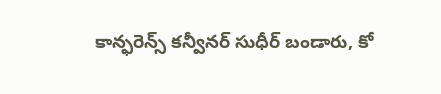కాన్ఫరెన్స్‌ కన్వీనర్‌ సుధీర్‌ బండారు, కో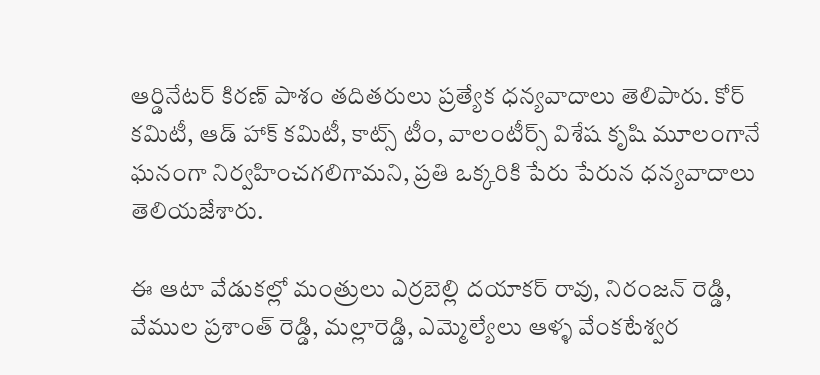ఆర్డినేటర్‌ కిరణ్‌ పాశం తదితరులు ప్రత్యేక ధన్యవాదాలు తెలిపారు. కోర్‌ కమిటీ, ఆడ్‌ హాక్‌ కమిటీ, కాట్స్‌ టీం, వాలంటీర్స్‌ విశేష కృషి మూలంగానే ఘనంగా నిర్వహించగలిగామని, ప్రతి ఒక్కరికి పేరు పేరున ధన్యవాదాలు తెలియజేశారు.

ఈ ఆటా వేడుక‌ల్లో మంత్రులు ఎర్రబెల్లి దయాకర్ రావు, నిరంజన్ రెడ్డి, వేముల ప్రశాంత్ రెడ్డి, మల్లారెడ్డి, ఎమ్మెల్యేలు ఆళ్ళ వేంకటేశ్వర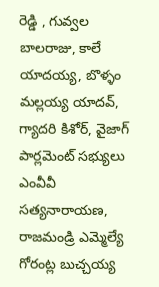రెడ్డి , గువ్వల బాలరాజు, కాలే యాదయ్య, బొళ్ళం మల్లయ్య యాదవ్, గ్యాద‌రి కిశోర్, వైజాగ్ పార్లమెంట్ సభ్యులు ఎంవీవీ సత్యనారాయణ, రాజమండ్రి ఎమ్మెల్యే గోరంట్ల బుచ్చయ్య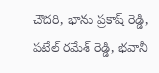చౌదరి, భాను ప్రకాష్ రెడ్డి, పటేల్ రమేశ్ రెడ్డి, భవానీ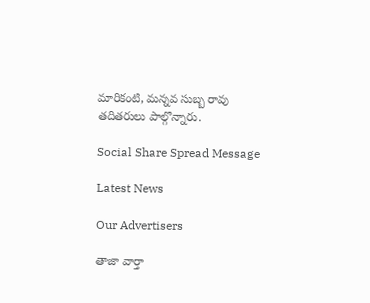మారికంటి, మన్నవ సుబ్బ రావు తదితరులు పాల్గొన్నారు.

Social Share Spread Message

Latest News

Our Advertisers

తాజా వార్తా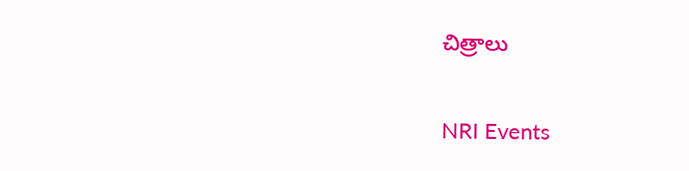చిత్రాలు

NRI Events